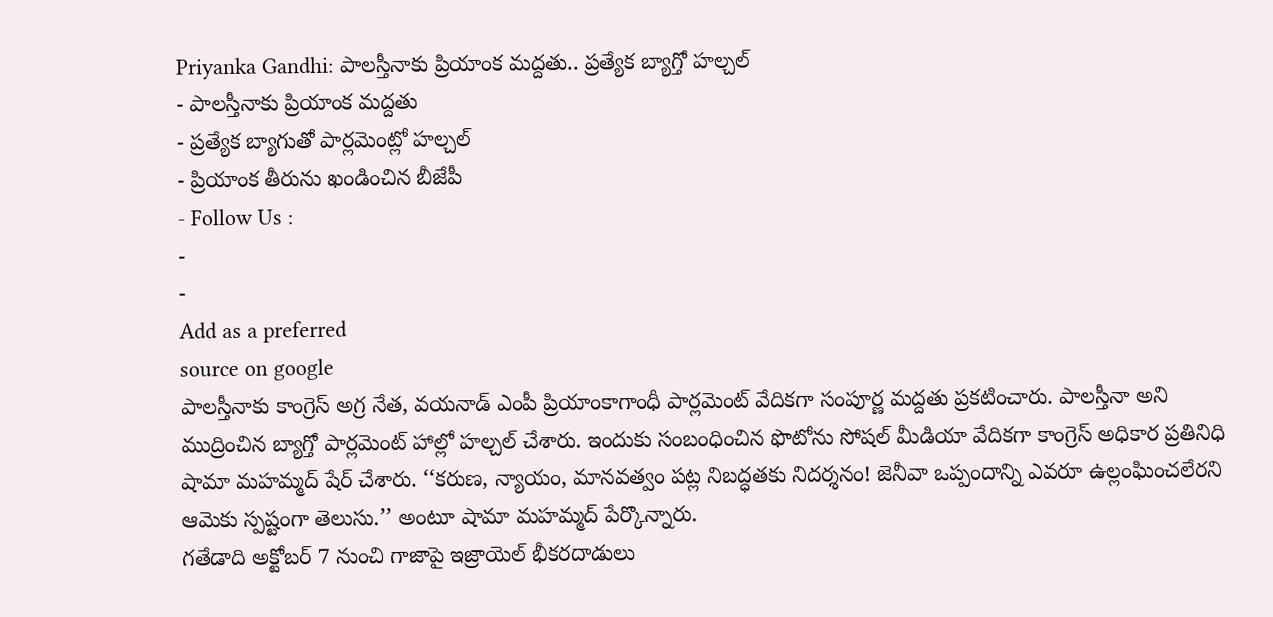Priyanka Gandhi: పాలస్తీనాకు ప్రియాంక మద్దతు.. ప్రత్యేక బ్యాగ్తో హల్చల్
- పాలస్తీనాకు ప్రియాంక మద్దతు
- ప్రత్యేక బ్యాగుతో పార్లమెంట్లో హల్చల్
- ప్రియాంక తీరును ఖండించిన బీజేపీ
- Follow Us :
-
-
Add as a preferred
source on google
పాలస్తీనాకు కాంగ్రెస్ అగ్ర నేత, వయనాడ్ ఎంపీ ప్రియాంకాగాంధీ పార్లమెంట్ వేదికగా సంపూర్ణ మద్దతు ప్రకటించారు. పాలస్తీనా అని ముద్రించిన బ్యాగ్తో పార్లమెంట్ హాల్లో హల్చల్ చేశారు. ఇందుకు సంబంధించిన ఫొటోను సోషల్ మీడియా వేదికగా కాంగ్రెస్ అధికార ప్రతినిధి షామా మహమ్మద్ షేర్ చేశారు. ‘‘కరుణ, న్యాయం, మానవత్వం పట్ల నిబద్ధతకు నిదర్శనం! జెనీవా ఒప్పందాన్ని ఎవరూ ఉల్లంఘించలేరని ఆమెకు స్పష్టంగా తెలుసు.’’ అంటూ షామా మహమ్మద్ పేర్కొన్నారు.
గతేడాది అక్టోబర్ 7 నుంచి గాజాపై ఇజ్రాయెల్ భీకరదాడులు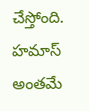చేస్తోంది. హమాస్ అంతమే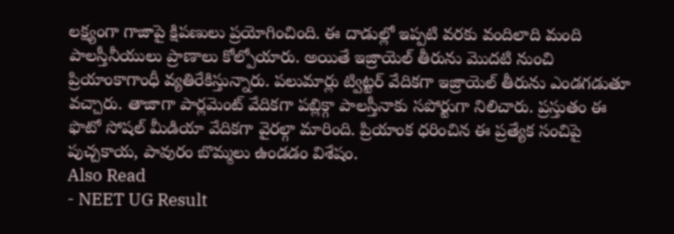లక్ష్యంగా గాజాపై క్షిపణులు ప్రయోగించింది. ఈ దాడుల్లో ఇప్పటి వరకు వందిలాది మంది పాలస్తీనీయులు ప్రాణాలు కోల్పోయారు. అయితే ఇజ్రాయెల్ తీరును మొదటి నుంచి ప్రియాంకాగాంధీ వ్యతిరేకిస్తున్నారు. పలుమార్లు ట్విట్టర్ వేదికగా ఇజ్రాయెల్ తీరును ఎండగడుతూ వచ్చారు. తాజాగా పార్లమెంట్ వేదికగా పబ్లిక్గా పాలస్తీనాకు సపోర్టుగా నిలిచారు. ప్రస్తుతం ఈ ఫొటో సోషల్ మీడియా వేదికగా వైరల్గా మారింది. ప్రియాంక ధరించిన ఈ ప్రత్యేక సంచిపై పుచ్చకాయ, పావురం బొమ్మలు ఉండడం విశేషం.
Also Read
- NEET UG Result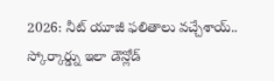2026: నీట్ యూజీ ఫలితాలు వచ్చేశాయ్.. స్కోర్కార్డ్ను ఇలా డౌన్లోడ్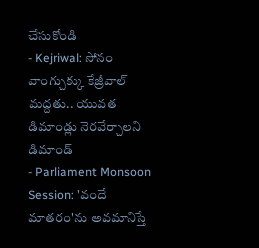చేసుకోండి
- Kejriwal: సోనం వాంగ్చుక్కు కేజ్రీవాల్ మద్దతు.. యువత డిమాండ్లు నెరవేర్చాలని డిమాండ్
- Parliament Monsoon Session: 'వందే మాతరం'ను అవమానిస్తే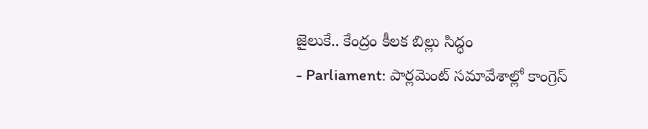జైలుకే.. కేంద్రం కీలక బిల్లు సిద్ధం
- Parliament: పార్లమెంట్ సమావేశాల్లో కాంగ్రెస్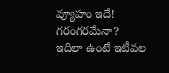వ్యూహం ఇదే! గరంగరమేనా?
ఇదిలా ఉంటే ఇటీవల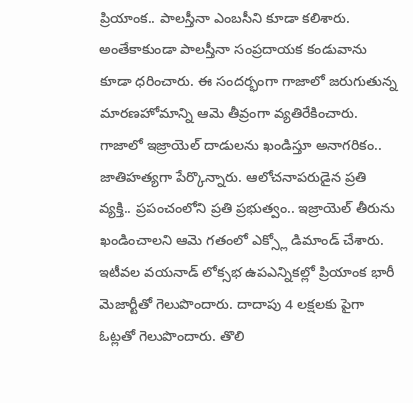ప్రియాంక.. పాలస్తీనా ఎంబసీని కూడా కలిశారు. అంతేకాకుండా పాలస్తీనా సంప్రదాయక కండువాను కూడా ధరించారు. ఈ సందర్భంగా గాజాలో జరుగుతున్న మారణహోమాన్ని ఆమె తీవ్రంగా వ్యతిరేకించారు. గాజాలో ఇజ్రాయెల్ దాడులను ఖండిస్తూ అనాగరికం.. జాతిహత్యగా పేర్కొన్నారు. ఆలోచనాపరుడైన ప్రతి వ్యక్తి.. ప్రపంచంలోని ప్రతి ప్రభుత్వం.. ఇజ్రాయెల్ తీరును ఖండించాలని ఆమె గతంలో ఎక్స్లో డిమాండ్ చేశారు.
ఇటీవల వయనాడ్ లోక్సభ ఉపఎన్నికల్లో ప్రియాంక భారీ మెజార్టీతో గెలుపొందారు. దాదాపు 4 లక్షలకు పైగా ఓట్లతో గెలుపొందారు. తొలి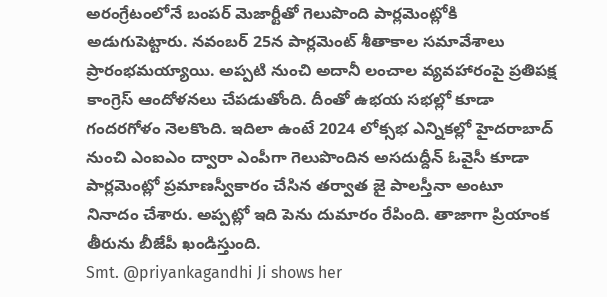అరంగ్రేటంలోనే బంపర్ మెజార్టీతో గెలుపొంది పార్లమెంట్లోకి అడుగుపెట్టారు. నవంబర్ 25న పార్లమెంట్ శీతాకాల సమావేశాలు ప్రారంభమయ్యాయి. అప్పటి నుంచి అదానీ లంచాల వ్యవహారంపై ప్రతిపక్ష కాంగ్రెస్ ఆందోళనలు చేపడుతోంది. దీంతో ఉభయ సభల్లో కూడా గందరగోళం నెలకొంది. ఇదిలా ఉంటే 2024 లోక్సభ ఎన్నికల్లో హైదరాబాద్ నుంచి ఎంఐఎం ద్వారా ఎంపీగా గెలుపొందిన అసదుద్దీన్ ఓవైసీ కూడా పార్లమెంట్లో ప్రమాణస్వీకారం చేసిన తర్వాత జై పాలస్తీనా అంటూ నినాదం చేశారు. అప్పట్లో ఇది పెను దుమారం రేపింది. తాజాగా ప్రియాంక తీరును బీజేపీ ఖండిస్తుంది.
Smt. @priyankagandhi Ji shows her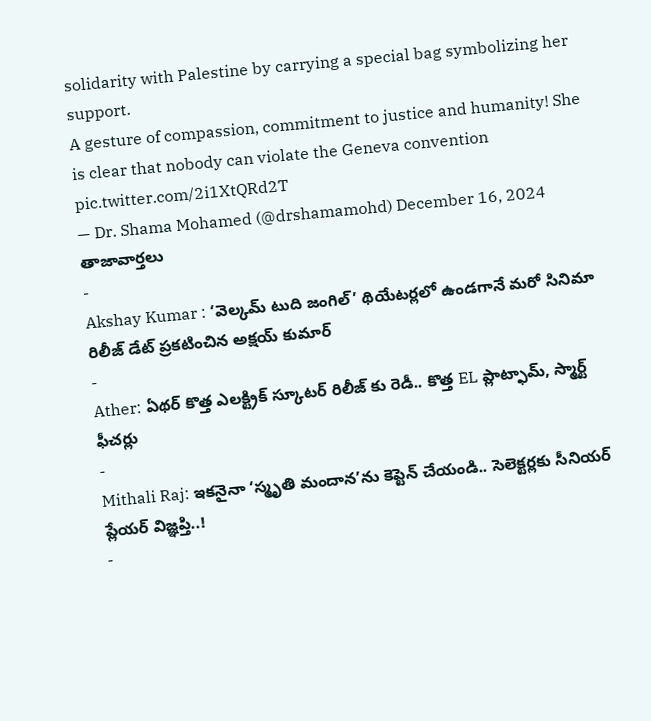solidarity with Palestine by carrying a special bag symbolizing her support.
A gesture of compassion, commitment to justice and humanity! She is clear that nobody can violate the Geneva convention pic.twitter.com/2i1XtQRd2T
— Dr. Shama Mohamed (@drshamamohd) December 16, 2024
తాజావార్తలు
-
Akshay Kumar : ‘వెల్కమ్ టుది జంగిల్’ థియేటర్లలో ఉండగానే మరో సినిమా రిలీజ్ డేట్ ప్రకటించిన అక్షయ్ కుమార్
-
Ather: ఏథర్ కొత్త ఎలక్ట్రిక్ స్కూటర్ రిలీజ్ కు రెడీ.. కొత్త EL ప్లాట్ఫామ్, స్మార్ట్ ఫీచర్లు
-
Mithali Raj: ఇకనైనా ‘స్మృతి మందాన’ను కెప్టెన్ చేయండి.. సెలెక్టర్లకు సీనియర్ ప్లేయర్ విజ్ఞప్తి..!
-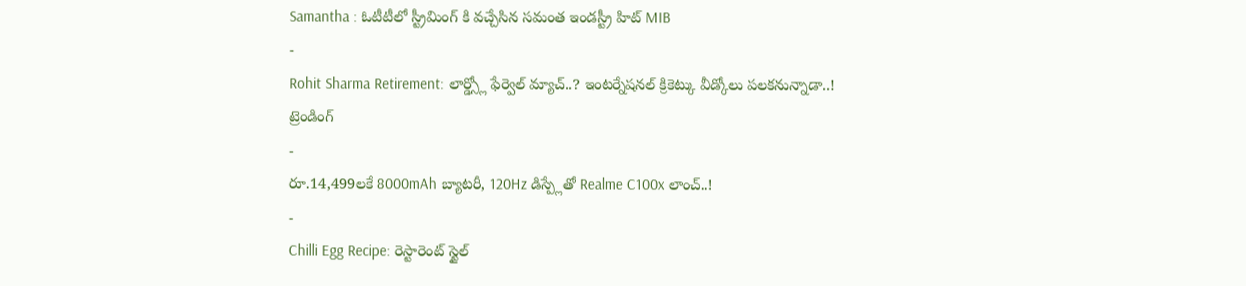Samantha : ఓటీటీలో స్ట్రీమింగ్ కి వచ్చేసిన సమంత ఇండస్ట్రీ హిట్ MIB
-
Rohit Sharma Retirement: లార్డ్స్లో ఫేర్వెల్ మ్యాచ్..? ఇంటర్నేషనల్ క్రికెట్కు వీడ్కోలు పలకనున్నాడా..!
ట్రెండింగ్
-
రూ.14,499లకే 8000mAh బ్యాటరీ, 120Hz డిస్ప్లేతో Realme C100x లాంచ్..!
-
Chilli Egg Recipe: రెస్టారెంట్ స్టైల్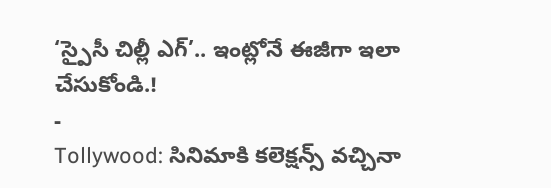‘స్పైసీ చిల్లీ ఎగ్’.. ఇంట్లోనే ఈజీగా ఇలా చేసుకోండి.!
-
Tollywood: సినిమాకి కలెక్షన్స్ వచ్చినా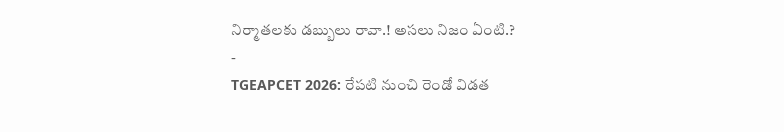నిర్మాతలకు డబ్బులు రావా.! అసలు నిజం ఏంటి.?
-
TGEAPCET 2026: రేపటి నుంచి రెండో విడత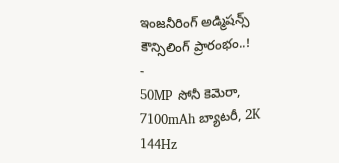ఇంజనీరింగ్ అడ్మిషన్స్ కౌన్సిలింగ్ ప్రారంభం..!
-
50MP సోనీ కెమెరా, 7100mAh బ్యాటరీ, 2K 144Hz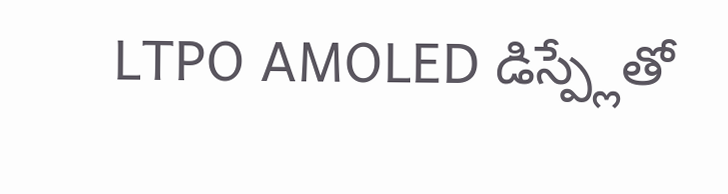LTPO AMOLED డిస్ప్లేతో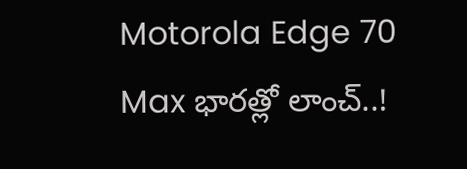Motorola Edge 70 Max భారత్లో లాంచ్..!